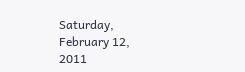Saturday, February 12, 2011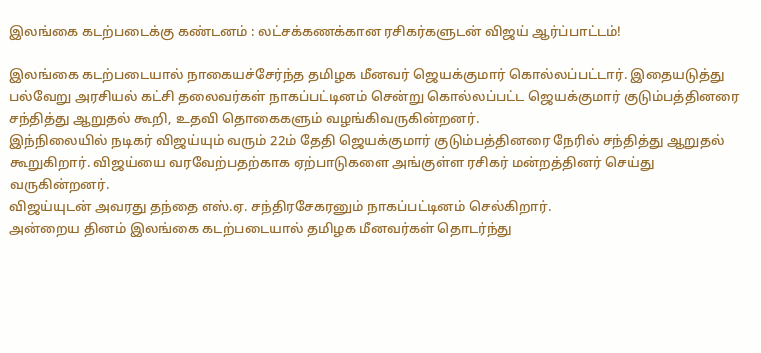இலங்கை கடற்படைக்கு கண்டனம் : லட்சக்கணக்கான ரசிகர்களுடன் விஜய் ஆர்ப்பாட்டம்!

இலங்கை கடற்படையால் நாகையச்சேர்ந்த தமிழக மீனவர் ஜெயக்குமார் கொல்லப்பட்டார். இதையடுத்து பல்வேறு அரசியல் கட்சி தலைவர்கள் நாகப்பட்டினம் சென்று கொல்லப்பட்ட ஜெயக்குமார் குடும்பத்தினரை சந்தித்து ஆறுதல் கூறி, உதவி தொகைகளும் வழங்கிவருகின்றனர்.
இந்நிலையில் நடிகர் விஜய்யும் வரும் 22ம் தேதி ஜெயக்குமார் குடும்பத்தினரை நேரில் சந்தித்து ஆறுதல் கூறுகிறார். விஜய்யை வரவேற்பதற்காக ஏற்பாடுகளை அங்குள்ள ரசிகர் மன்றத்தினர் செய்து வருகின்றனர்.
விஜய்யுடன் அவரது தந்தை எஸ்.ஏ. சந்திரசேகரனும் நாகப்பட்டினம் செல்கிறார்.
அன்றைய தினம் இலங்கை கடற்படையால் தமிழக மீனவர்கள் தொடர்ந்து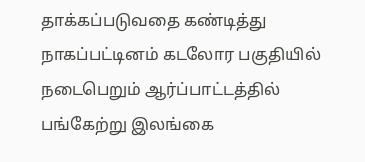தாக்கப்படுவதை கண்டித்து நாகப்பட்டினம் கடலோர பகுதியில் நடைபெறும் ஆர்ப்பாட்டத்தில் பங்கேற்று இலங்கை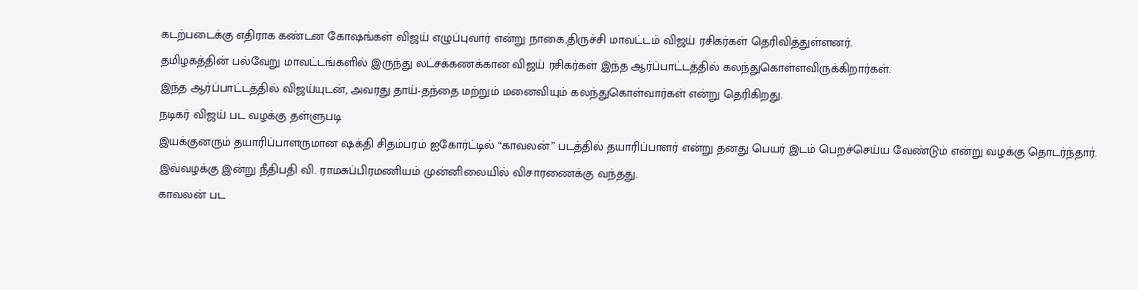கடற்படைக்கு எதிராக கண்டன கோஷங்கள் விஜய் எழுப்புவார் என்று நாகை,திருச்சி மாவட்டம் விஜய் ரசிகர்கள் தெரிவித்துள்ளனர்.
தமிழகத்தின் பல்வேறு மாவட்டங்களில் இருந்து லட்சக்கணக்கான விஜய் ரசிகர்கள் இந்த ஆர்ப்பாட்டத்தில் கலந்துகொள்ளவிருக்கிறார்கள்.
இந்த ஆர்ப்பாட்டத்தில் விஜய்யுடன், அவரது தாய்-தந்தை மற்றும் மனைவியும் கலந்துகொள்வார்கள் என்று தெரிகிறது.
நடிகர் விஜய் பட வழக்கு தள்ளுபடி
இயக்குனரும் தயாரிப்பாளருமான ஷக்தி சிதம்பரம் ஐகோர்ட்டில் “காவலன்” படத்தில் தயாரிப்பாளர் என்று தனது பெயர் இடம் பெறச்செய்ய வேண்டும் என்று வழக்கு தொடர்ந்தார்.
இவ்வழக்கு இன்று நீதிபதி வி. ராமசுப்பிரமணியம் முன்னிலையில் விசாரணைக்கு வந்தது.
காவலன் பட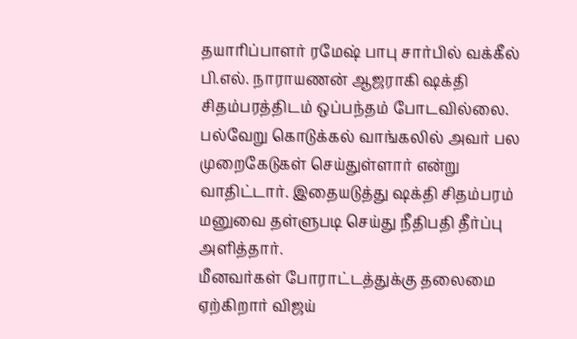தயாரிப்பாளர் ரமேஷ் பாபு சார்பில் வக்கீல் பி.எல். நாராயணன் ஆஜராகி ஷக்தி சிதம்பரத்திடம் ஒப்பந்தம் போடவில்லை.
பல்வேறு கொடுக்கல் வாங்கலில் அவர் பல முறைகேடுகள் செய்துள்ளார் என்று வாதிட்டார். இதையடுத்து ஷக்தி சிதம்பரம் மனுவை தள்ளுபடி செய்து நீதிபதி தீர்ப்பு அளித்தார்.
மீனவர்கள் போராட்டத்துக்கு தலைமை ஏற்கிறார் விஜய்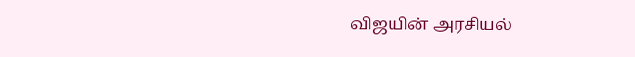விஜயின் அரசியல்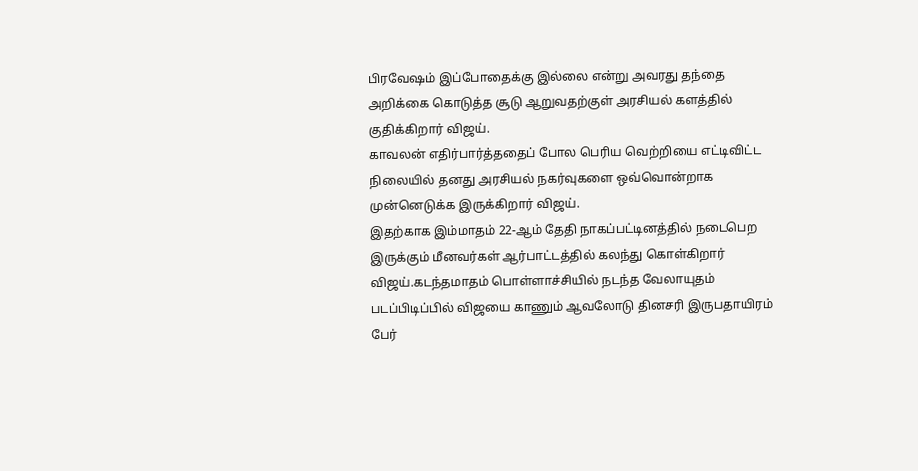பிரவேஷம் இப்போதைக்கு இல்லை என்று அவரது தந்தை அறிக்கை கொடுத்த சூடு ஆறுவதற்குள் அரசியல் களத்தில் குதிக்கிறார் விஜய்.
காவலன் எதிர்பார்த்ததைப் போல பெரிய வெற்றியை எட்டிவிட்ட நிலையில் தனது அரசியல் நகர்வுகளை ஒவ்வொன்றாக முன்னெடுக்க இருக்கிறார் விஜய்.
இதற்காக இம்மாதம் 22-ஆம் தேதி நாகப்பட்டினத்தில் நடைபெற இருக்கும் மீனவர்கள் ஆர்பாட்டத்தில் கலந்து கொள்கிறார் விஜய்.கடந்தமாதம் பொள்ளாச்சியில் நடந்த வேலாயுதம் படப்பிடிப்பில் விஜயை காணும் ஆவலோடு தினசரி இருபதாயிரம் பேர்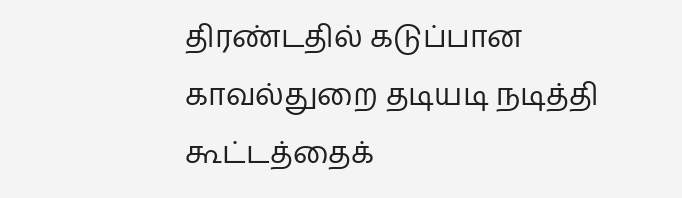திரண்டதில் கடுப்பான காவல்துறை தடியடி நடித்தி கூட்டத்தைக்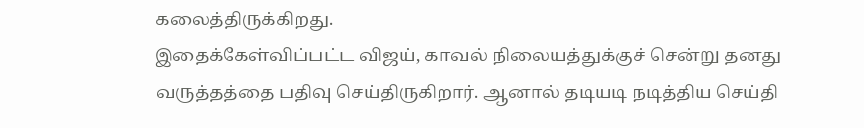கலைத்திருக்கிறது.
இதைக்கேள்விப்பட்ட விஜய், காவல் நிலையத்துக்குச் சென்று தனது வருத்தத்தை பதிவு செய்திருகிறார். ஆனால் தடியடி நடித்திய செய்தி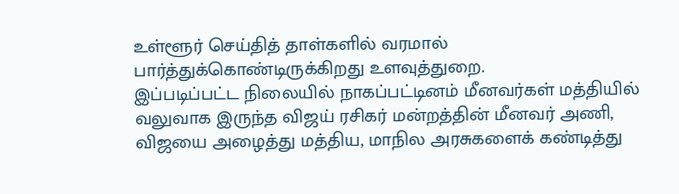உள்ளூர் செய்தித் தாள்களில் வரமால் பார்த்துக்கொண்டிருக்கிறது உளவுத்துறை.
இப்படிப்பட்ட நிலையில் நாகப்பட்டினம் மீனவர்கள் மத்தியில் வலுவாக இருந்த விஜய் ரசிகர் மன்றத்தின் மீனவர் அணி, விஜயை அழைத்து மத்திய, மாநில அரசுகளைக் கண்டித்து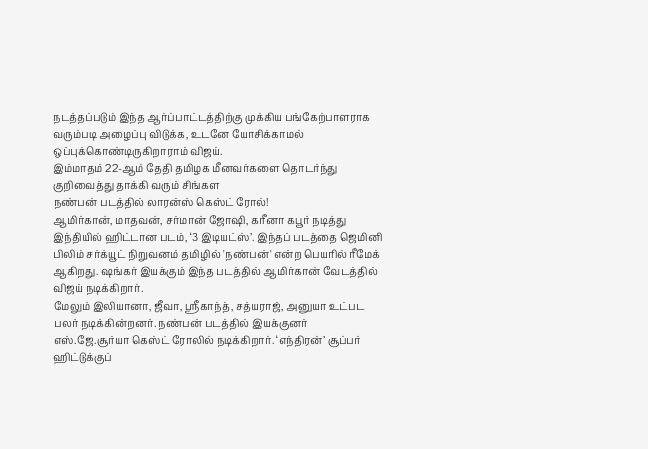நடத்தப்படும் இந்த ஆர்ப்பாட்டத்திற்கு முக்கிய பங்கேற்பாளராக வரும்படி அழைப்பு விடுக்க, உடனே யோசிக்காமல் ஒப்புக்கொண்டிருகிறாராம் விஜய்.
இம்மாதம் 22-ஆம் தேதி தமிழக மீனவர்களை தொடர்ந்து குறிவைத்து தாக்கி வரும் சிங்கள
நண்பன் படத்தில் லாரன்ஸ் கெஸ்ட் ரோல்!
ஆமிர்கான், மாதவன், சர்மான் ஜோஷி, கரீனா கபூர் நடித்து இந்தியில் ஹிட்டான படம், ‘3 இடியட்ஸ்’. இந்தப் படத்தை ஜெமினி பிலிம் சர்க்யூட் நிறுவனம் தமிழில் 'நண்பன்' என்ற பெயரில் ரீமேக் ஆகிறது. ஷங்கர் இயக்கும் இந்த படத்தில் ஆமிர்கான் வேடத்தில் விஜய் நடிக்கிறார்.
மேலும் இலியானா, ஜீவா, ஸ்ரீகாந்த், சத்யராஜ், அனுயா உட்பட பலர் நடிக்கின்றனர். நண்பன் படத்தில் இயக்குனர் எஸ்.ஜே.சூர்யா கெஸ்ட் ரோலில் நடிக்கிறார். ‘எந்திரன்’ சூப்பர் ஹிட்டுக்குப்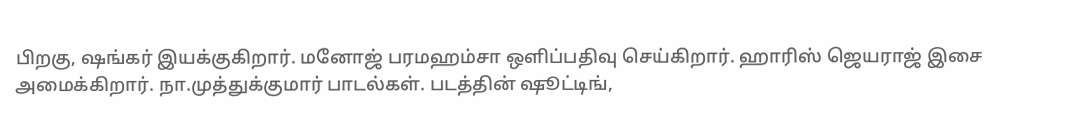பிறகு, ஷங்கர் இயக்குகிறார். மனோஜ் பரமஹம்சா ஒளிப்பதிவு செய்கிறார். ஹாரிஸ் ஜெயராஜ் இசை அமைக்கிறார். நா.முத்துக்குமார் பாடல்கள். படத்தின் ஷூட்டிங்,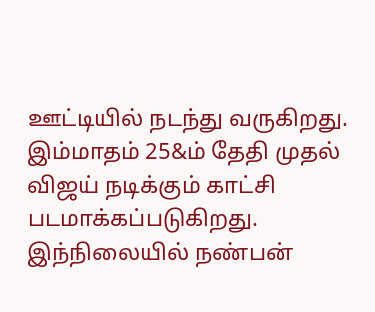ஊட்டியில் நடந்து வருகிறது. இம்மாதம் 25&ம் தேதி முதல் விஜய் நடிக்கும் காட்சி படமாக்கப்படுகிறது.
இந்நிலையில் நண்பன்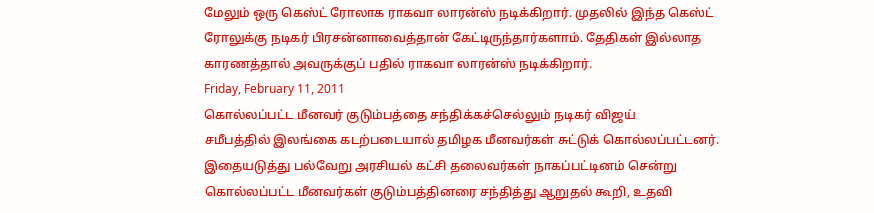மேலும் ஒரு கெஸ்ட் ரோலாக ராகவா லாரன்ஸ் நடிக்கிறார். முதலில் இந்த கெஸ்ட் ரோலுக்கு நடிகர் பிரசன்னாவைத்தான் கேட்டிருந்தார்களாம். தேதிகள் இல்லாத காரணத்தால் அவருக்குப் பதில் ராகவா லாரன்ஸ் நடிக்கிறார்.
Friday, February 11, 2011
கொல்லப்பட்ட மீனவர் குடும்பத்தை சந்திக்கச்செல்லும் நடிகர் விஜய்
சமீபத்தில் இலங்கை கடற்படையால் தமிழக மீனவர்கள் சுட்டுக் கொல்லப்பட்டனர். இதையடுத்து பல்வேறு அரசியல் கட்சி தலைவர்கள் நாகப்பட்டினம் சென்று கொல்லப்பட்ட மீனவர்கள் குடும்பத்தினரை சந்தித்து ஆறுதல் கூறி, உதவி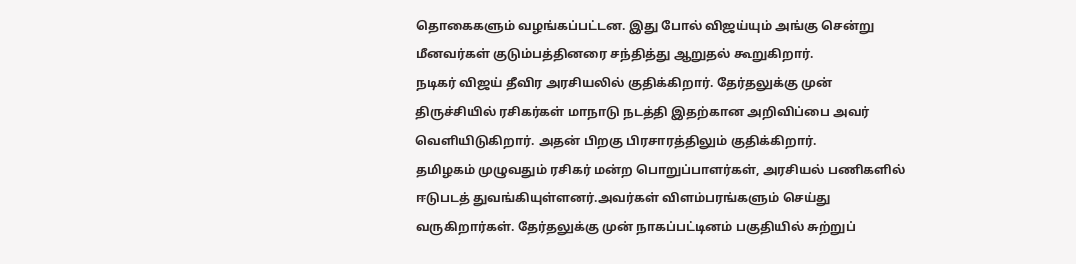தொகைகளும் வழங்கப்பட்டன. இது போல் விஜய்யும் அங்கு சென்று மீனவர்கள் குடும்பத்தினரை சந்தித்து ஆறுதல் கூறுகிறார்.
நடிகர் விஜய் தீவிர அரசியலில் குதிக்கிறார். தேர்தலுக்கு முன் திருச்சியில் ரசிகர்கள் மாநாடு நடத்தி இதற்கான அறிவிப்பை அவர் வெளியிடுகிறார். அதன் பிறகு பிரசாரத்திலும் குதிக்கிறார்.
தமிழகம் முழுவதும் ரசிகர் மன்ற பொறுப்பாளர்கள், அரசியல் பணிகளில் ஈடுபடத் துவங்கியுள்ளனர்.அவர்கள் விளம்பரங்களும் செய்து வருகிறார்கள். தேர்தலுக்கு முன் நாகப்பட்டினம் பகுதியில் சுற்றுப்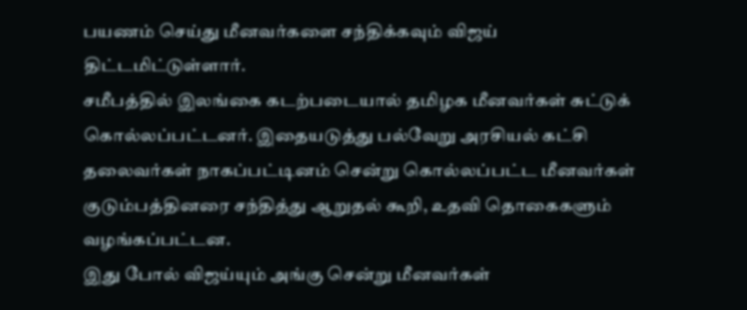பயணம் செய்து மீனவர்களை சந்திக்கவும் விஜய் திட்டமிட்டுள்ளார்.
சமீபத்தில் இலங்கை கடற்படையால் தமிழக மீனவர்கள் சுட்டுக் கொல்லப்பட்டனர். இதையடுத்து பல்வேறு அரசியல் கட்சி தலைவர்கள் நாகப்பட்டினம் சென்று கொல்லப்பட்ட மீனவர்கள் குடும்பத்தினரை சந்தித்து ஆறுதல் கூறி, உதவி தொகைகளும் வழங்கப்பட்டன.
இது போல் விஜய்யும் அங்கு சென்று மீனவர்கள்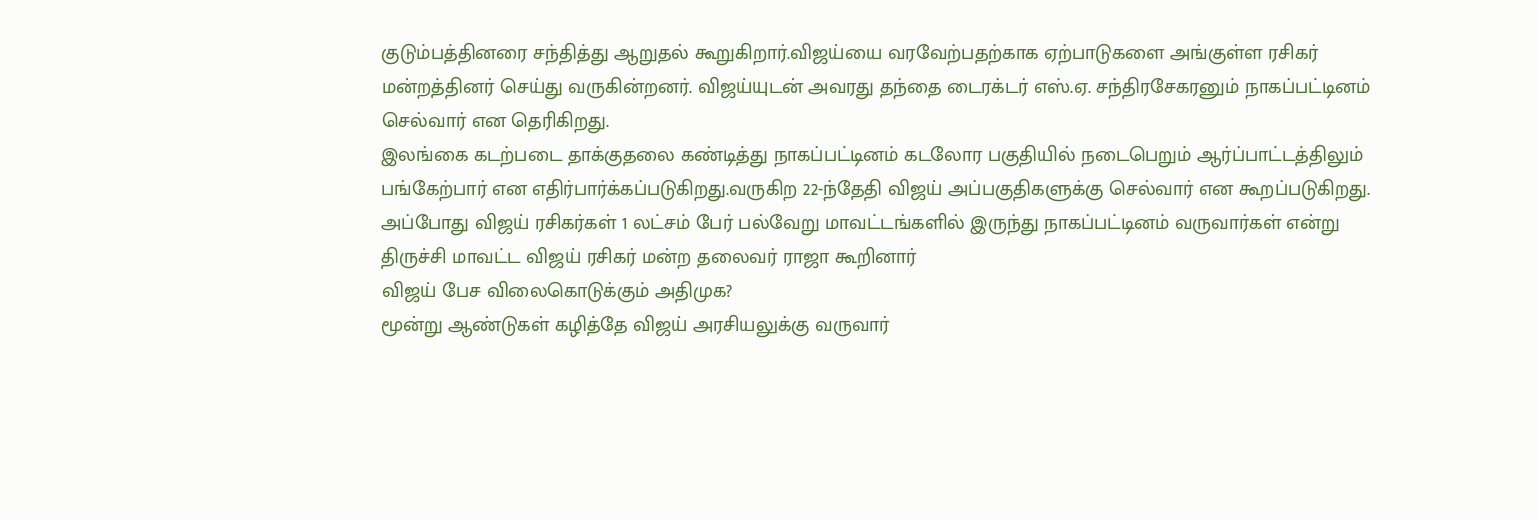குடும்பத்தினரை சந்தித்து ஆறுதல் கூறுகிறார்.விஜய்யை வரவேற்பதற்காக ஏற்பாடுகளை அங்குள்ள ரசிகர் மன்றத்தினர் செய்து வருகின்றனர். விஜய்யுடன் அவரது தந்தை டைரக்டர் எஸ்.ஏ. சந்திரசேகரனும் நாகப்பட்டினம் செல்வார் என தெரிகிறது.
இலங்கை கடற்படை தாக்குதலை கண்டித்து நாகப்பட்டினம் கடலோர பகுதியில் நடைபெறும் ஆர்ப்பாட்டத்திலும் பங்கேற்பார் என எதிர்பார்க்கப்படுகிறது.வருகிற 22-ந்தேதி விஜய் அப்பகுதிகளுக்கு செல்வார் என கூறப்படுகிறது. அப்போது விஜய் ரசிகர்கள் 1 லட்சம் பேர் பல்வேறு மாவட்டங்களில் இருந்து நாகப்பட்டினம் வருவார்கள் என்று திருச்சி மாவட்ட விஜய் ரசிகர் மன்ற தலைவர் ராஜா கூறினார்
விஜய் பேச விலைகொடுக்கும் அதிமுக?
மூன்று ஆண்டுகள் கழித்தே விஜய் அரசியலுக்கு வருவார்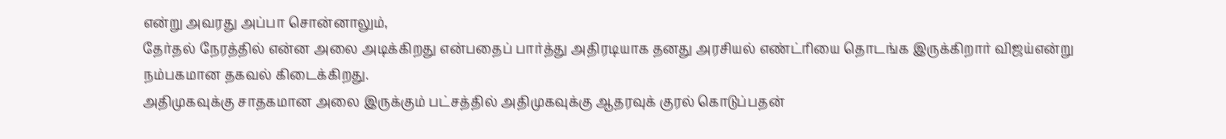என்று அவரது அப்பா சொன்னாலும்,
தேர்தல் நேரத்தில் என்ன அலை அடிக்கிறது என்பதைப் பார்த்து அதிரடியாக தனது அரசியல் எண்ட்ரியை தொடங்க இருக்கிறார் விஜய்என்று நம்பகமான தகவல் கிடைக்கிறது.
அதிமுகவுக்கு சாதகமான அலை இருக்கும் பட்சத்தில் அதிமுகவுக்கு ஆதரவுக் குரல் கொடுப்பதன்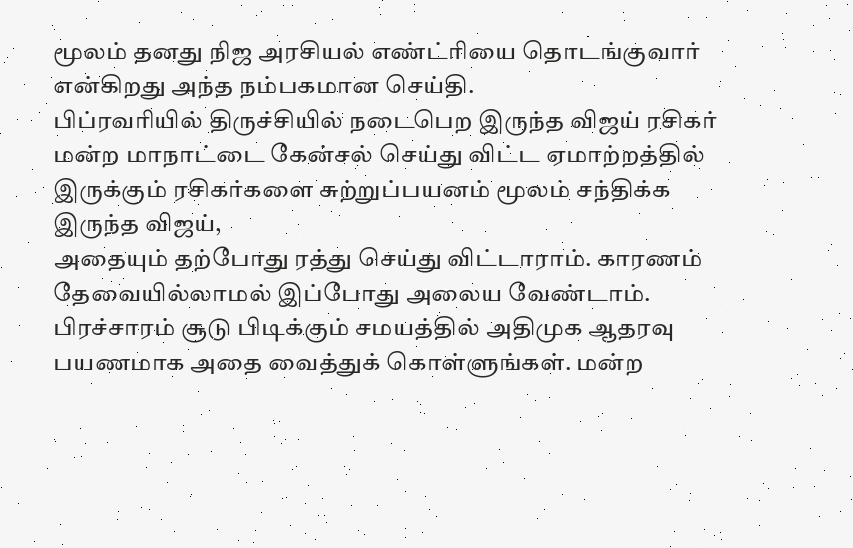மூலம் தனது நிஜ அரசியல் எண்ட்ரியை தொடங்குவார் என்கிறது அந்த நம்பகமான செய்தி.
பிப்ரவரியில் திருச்சியில் நடைபெற இருந்த விஜய் ரசிகர் மன்ற மாநாட்டை கேன்சல் செய்து விட்ட ஏமாற்றத்தில் இருக்கும் ரசிகர்களை சுற்றுப்பயனம் மூலம் சந்திக்க இருந்த விஜய்,
அதையும் தற்போது ரத்து செய்து விட்டாராம். காரணம் தேவையில்லாமல் இப்போது அலைய வேண்டாம். பிரச்சாரம் சூடு பிடிக்கும் சமயத்தில் அதிமுக ஆதரவு பயணமாக அதை வைத்துக் கொள்ளுங்கள். மன்ற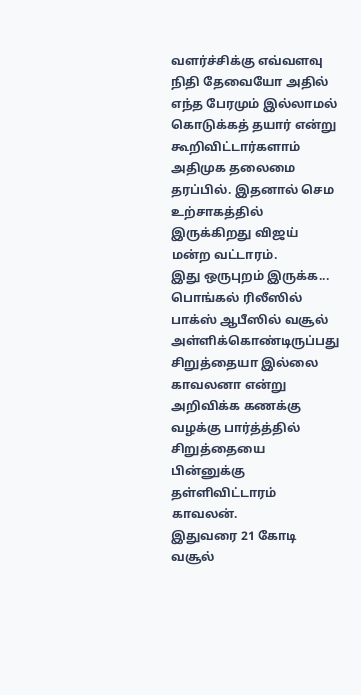வளர்ச்சிக்கு எவ்வளவு நிதி தேவையோ அதில் எந்த பேரமும் இல்லாமல் கொடுக்கத் தயார் என்று கூறிவிட்டார்களாம் அதிமுக தலைமை தரப்பில். இதனால் செம உற்சாகத்தில் இருக்கிறது விஜய் மன்ற வட்டாரம்.
இது ஒருபுறம் இருக்க... பொங்கல் ரிலீஸில் பாக்ஸ் ஆபீஸில் வசூல் அள்ளிக்கொண்டிருப்பது சிறுத்தையா இல்லை காவலனா என்று அறிவிக்க கணக்கு வழக்கு பார்த்த்தில் சிறுத்தையை பின்னுக்கு தள்ளிவிட்டாரம் காவலன்.
இதுவரை 21 கோடி வசூல்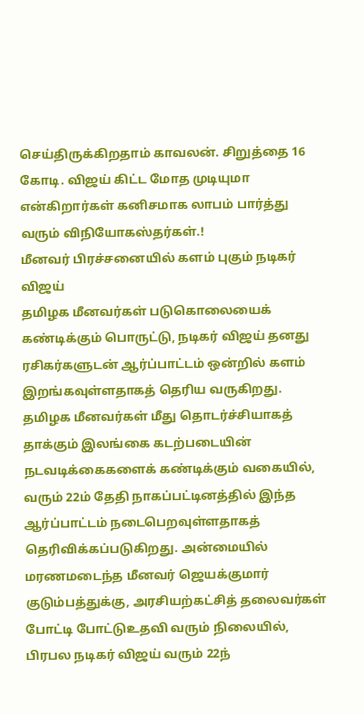செய்திருக்கிறதாம் காவலன். சிறுத்தை 16 கோடி. விஜய் கிட்ட மோத முடியுமா என்கிறார்கள் கனிசமாக லாபம் பார்த்து வரும் விநியோகஸ்தர்கள்.!
மீனவர் பிரச்சனையில் களம் புகும் நடிகர் விஜய்
தமிழக மீனவர்கள் படுகொலையைக் கண்டிக்கும் பொருட்டு, நடிகர் விஜய் தனது ரசிகர்களுடன் ஆர்ப்பாட்டம் ஒன்றில் களம் இறங்கவுள்ளதாகத் தெரிய வருகிறது. தமிழக மீனவர்கள் மீது தொடர்ச்சியாகத் தாக்கும் இலங்கை கடற்படையின் நடவடிக்கைகளைக் கண்டிக்கும் வகையில்,
வரும் 22ம் தேதி நாகப்பட்டினத்தில் இந்த ஆர்ப்பாட்டம் நடைபெறவுள்ளதாகத் தெரிவிக்கப்படுகிறது. அன்மையில் மரணமடைந்த மீனவர் ஜெயக்குமார் குடும்பத்துக்கு, அரசியற்கட்சித் தலைவர்கள் போட்டி போட்டுஉதவி வரும் நிலையில், பிரபல நடிகர் விஜய் வரும் 22ந்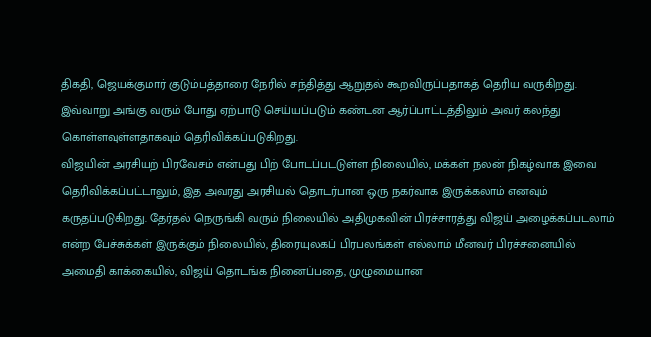திகதி, ஜெயக்குமார் குடும்பத்தாரை நேரில் சந்தித்து ஆறுதல் கூறவிருப்பதாகத் தெரிய வருகிறது. இவ்வாறு அங்கு வரும் போது ஏற்பாடு செய்யப்படும் கண்டன ஆர்ப்பாட்டத்திலும் அவர் கலந்து கொள்ளவுள்ளதாகவும் தெரிவிக்கப்படுகிறது.
விஜயின் அரசியற் பிரவேசம் என்பது பிற் போடப்படடுள்ள நிலையில், மக்கள் நலன் நிகழ்வாக இவை தெரிவிக்கப்பட்டாலும், இத அவரது அரசியல் தொடர்பான ஒரு நகர்வாக இருக்கலாம் எனவும் கருதப்படுகிறது. தேர்தல் நெருங்கி வரும் நிலையில் அதிமுகவின் பிரச்சாரத்து விஜய் அழைக்கப்படலாம் என்ற பேச்சுக்கள் இருக்கும் நிலையில், திரையுலகப் பிரபலங்கள் எல்லாம் மீனவர் பிரச்சனையில் அமைதி காக்கையில், விஜய் தொடங்க நினைப்பதை, முழுமையான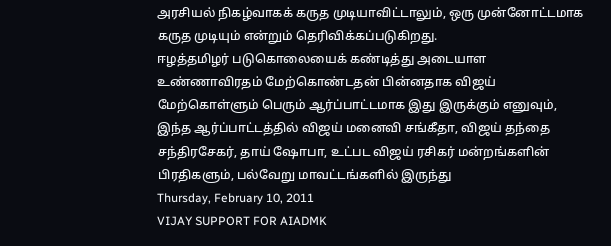அரசியல் நிகழ்வாகக் கருத முடியாவிட்டாலும், ஒரு முன்னோட்டமாக கருத முடியும் என்றும் தெரிவிக்கப்படுகிறது.
ஈழத்தமிழர் படுகொலையைக் கண்டித்து அடையாள உண்ணாவிரதம் மேற்கொண்டதன் பின்னதாக விஜய் மேற்கொள்ளும் பெரும் ஆர்ப்பாட்டமாக இது இருக்கும் எனுவும், இந்த ஆர்ப்பாட்டத்தில் விஜய் மனைவி சங்கீதா, விஜய் தந்தை சந்திரசேகர், தாய் ஷோபா, உட்பட விஜய் ரசிகர் மன்றங்களின் பிரதிகளும், பல்வேறு மாவட்டங்களில் இருந்து
Thursday, February 10, 2011
VIJAY SUPPORT FOR AIADMK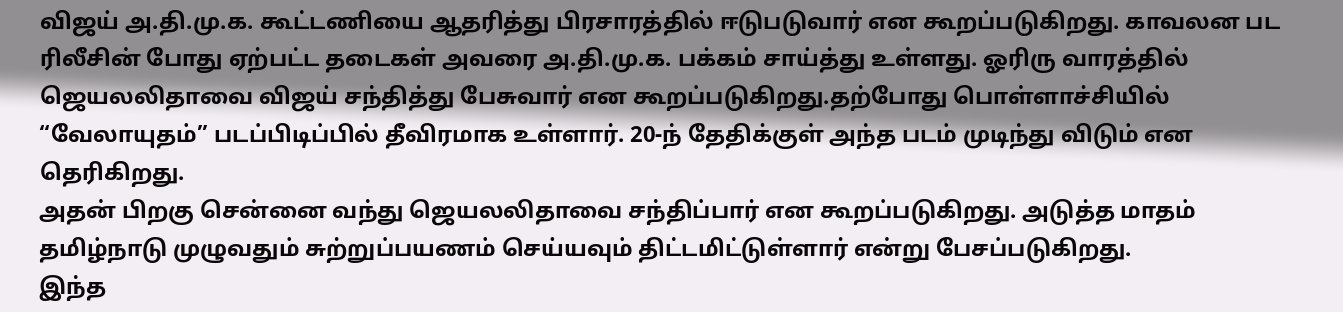விஜய் அ.தி.மு.க. கூட்டணியை ஆதரித்து பிரசாரத்தில் ஈடுபடுவார் என கூறப்படுகிறது. காவலன பட ரிலீசின் போது ஏற்பட்ட தடைகள் அவரை அ.தி.மு.க. பக்கம் சாய்த்து உள்ளது. ஓரிரு வாரத்தில் ஜெயலலிதாவை விஜய் சந்தித்து பேசுவார் என கூறப்படுகிறது.தற்போது பொள்ளாச்சியில் “வேலாயுதம்” படப்பிடிப்பில் தீவிரமாக உள்ளார். 20-ந் தேதிக்குள் அந்த படம் முடிந்து விடும் என தெரிகிறது.
அதன் பிறகு சென்னை வந்து ஜெயலலிதாவை சந்திப்பார் என கூறப்படுகிறது. அடுத்த மாதம் தமிழ்நாடு முழுவதும் சுற்றுப்பயணம் செய்யவும் திட்டமிட்டுள்ளார் என்று பேசப்படுகிறது.
இந்த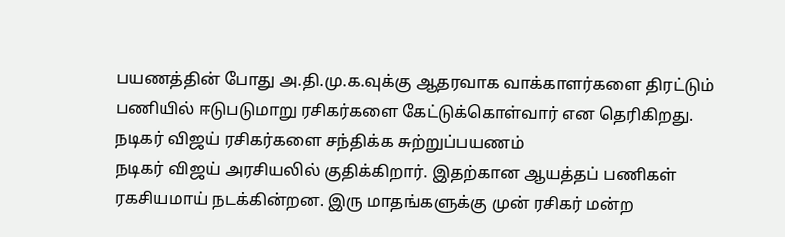பயணத்தின் போது அ.தி.மு.க.வுக்கு ஆதரவாக வாக்காளர்களை திரட்டும் பணியில் ஈடுபடுமாறு ரசிகர்களை கேட்டுக்கொள்வார் என தெரிகிறது.
நடிகர் விஜய் ரசிகர்களை சந்திக்க சுற்றுப்பயணம்
நடிகர் விஜய் அரசியலில் குதிக்கிறார். இதற்கான ஆயத்தப் பணிகள் ரகசியமாய் நடக்கின்றன. இரு மாதங்களுக்கு முன் ரசிகர் மன்ற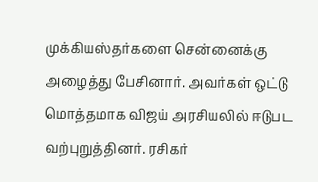முக்கியஸ்தர்களை சென்னைக்கு அழைத்து பேசினார். அவர்கள் ஒட்டு மொத்தமாக விஜய் அரசியலில் ஈடுபட வற்புறுத்தினர். ரசிகர்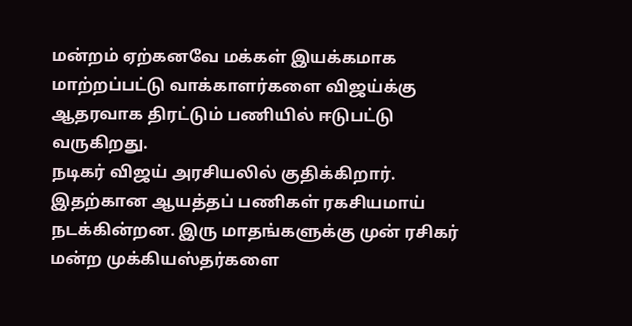மன்றம் ஏற்கனவே மக்கள் இயக்கமாக மாற்றப்பட்டு வாக்காளர்களை விஜய்க்கு ஆதரவாக திரட்டும் பணியில் ஈடுபட்டு வருகிறது.
நடிகர் விஜய் அரசியலில் குதிக்கிறார். இதற்கான ஆயத்தப் பணிகள் ரகசியமாய் நடக்கின்றன. இரு மாதங்களுக்கு முன் ரசிகர் மன்ற முக்கியஸ்தர்களை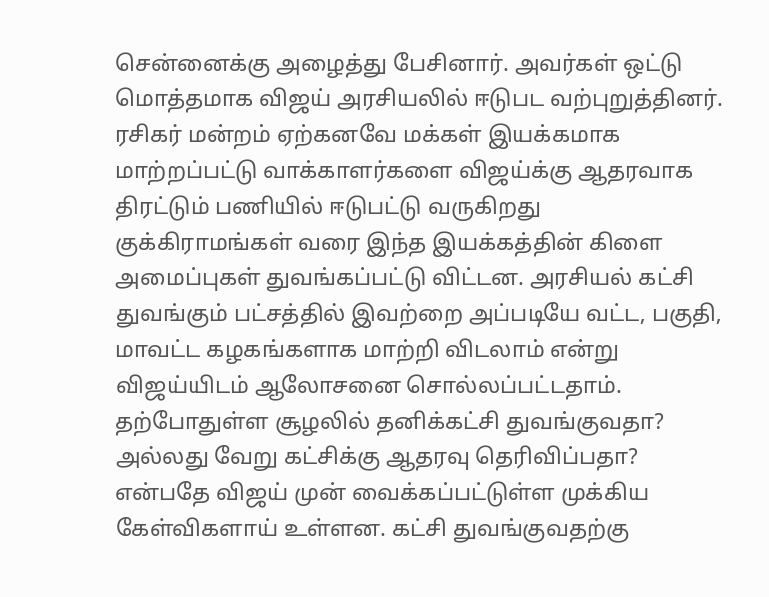சென்னைக்கு அழைத்து பேசினார். அவர்கள் ஒட்டு மொத்தமாக விஜய் அரசியலில் ஈடுபட வற்புறுத்தினர். ரசிகர் மன்றம் ஏற்கனவே மக்கள் இயக்கமாக மாற்றப்பட்டு வாக்காளர்களை விஜய்க்கு ஆதரவாக திரட்டும் பணியில் ஈடுபட்டு வருகிறது
குக்கிராமங்கள் வரை இந்த இயக்கத்தின் கிளை அமைப்புகள் துவங்கப்பட்டு விட்டன. அரசியல் கட்சி துவங்கும் பட்சத்தில் இவற்றை அப்படியே வட்ட, பகுதி, மாவட்ட கழகங்களாக மாற்றி விடலாம் என்று விஜய்யிடம் ஆலோசனை சொல்லப்பட்டதாம்.
தற்போதுள்ள சூழலில் தனிக்கட்சி துவங்குவதா? அல்லது வேறு கட்சிக்கு ஆதரவு தெரிவிப்பதா? என்பதே விஜய் முன் வைக்கப்பட்டுள்ள முக்கிய கேள்விகளாய் உள்ளன. கட்சி துவங்குவதற்கு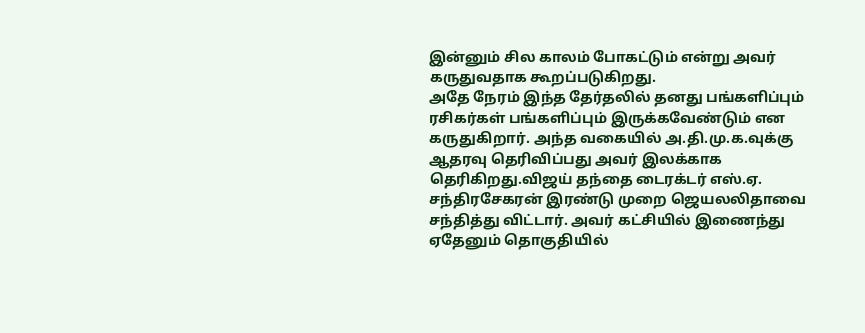இன்னும் சில காலம் போகட்டும் என்று அவர் கருதுவதாக கூறப்படுகிறது.
அதே நேரம் இந்த தேர்தலில் தனது பங்களிப்பும் ரசிகர்கள் பங்களிப்பும் இருக்கவேண்டும் என கருதுகிறார். அந்த வகையில் அ.தி.மு.க.வுக்கு ஆதரவு தெரிவிப்பது அவர் இலக்காக தெரிகிறது.விஜய் தந்தை டைரக்டர் எஸ்.ஏ. சந்திரசேகரன் இரண்டு முறை ஜெயலலிதாவை சந்தித்து விட்டார். அவர் கட்சியில் இணைந்து ஏதேனும் தொகுதியில்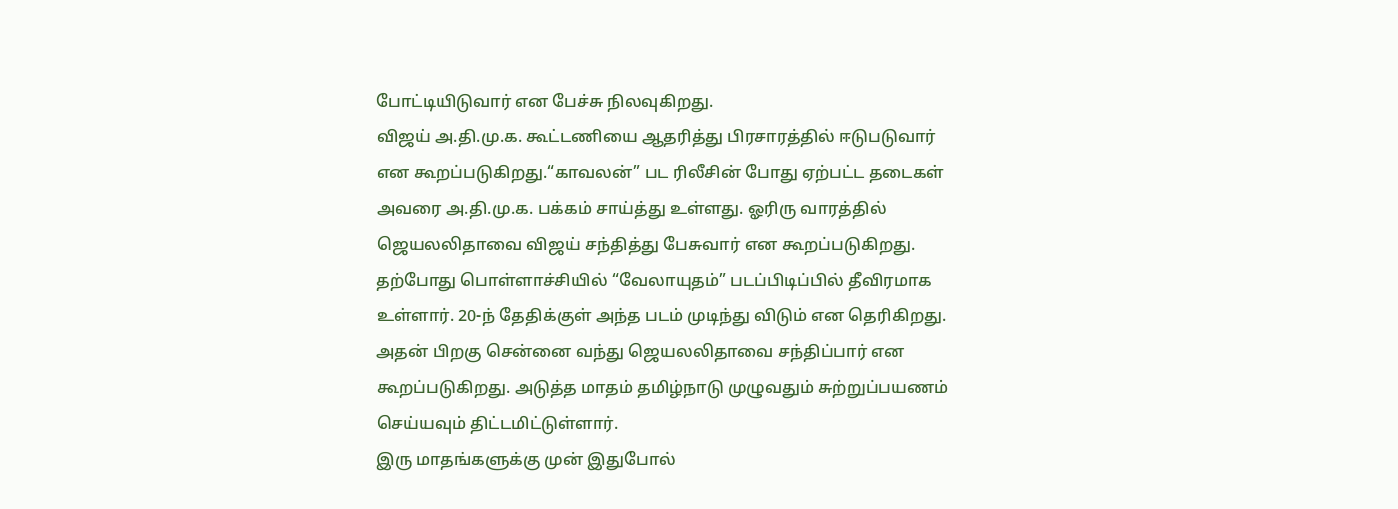போட்டியிடுவார் என பேச்சு நிலவுகிறது.
விஜய் அ.தி.மு.க. கூட்டணியை ஆதரித்து பிரசாரத்தில் ஈடுபடுவார் என கூறப்படுகிறது.“காவலன்” பட ரிலீசின் போது ஏற்பட்ட தடைகள் அவரை அ.தி.மு.க. பக்கம் சாய்த்து உள்ளது. ஓரிரு வாரத்தில் ஜெயலலிதாவை விஜய் சந்தித்து பேசுவார் என கூறப்படுகிறது.
தற்போது பொள்ளாச்சியில் “வேலாயுதம்” படப்பிடிப்பில் தீவிரமாக உள்ளார். 20-ந் தேதிக்குள் அந்த படம் முடிந்து விடும் என தெரிகிறது. அதன் பிறகு சென்னை வந்து ஜெயலலிதாவை சந்திப்பார் என கூறப்படுகிறது. அடுத்த மாதம் தமிழ்நாடு முழுவதும் சுற்றுப்பயணம் செய்யவும் திட்டமிட்டுள்ளார்.
இரு மாதங்களுக்கு முன் இதுபோல்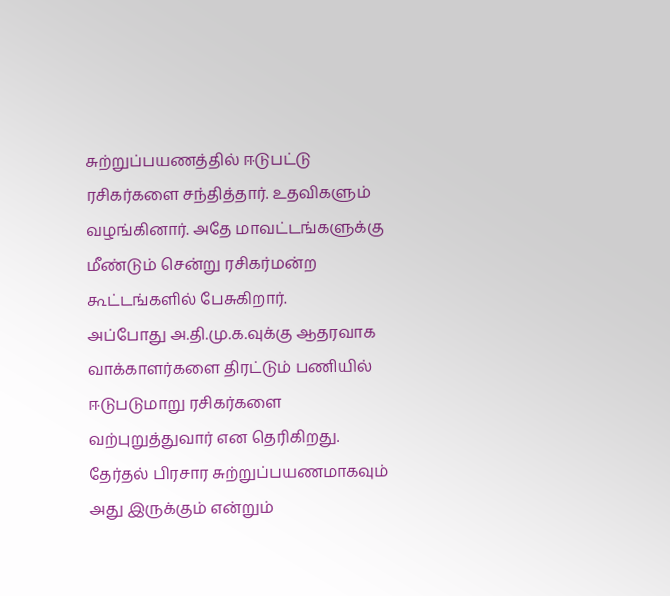சுற்றுப்பயணத்தில் ஈடுபட்டு ரசிகர்களை சந்தித்தார். உதவிகளும் வழங்கினார். அதே மாவட்டங்களுக்கு மீண்டும் சென்று ரசிகர்மன்ற கூட்டங்களில் பேசுகிறார்.
அப்போது அ.தி.மு.க.வுக்கு ஆதரவாக வாக்காளர்களை திரட்டும் பணியில் ஈடுபடுமாறு ரசிகர்களை வற்புறுத்துவார் என தெரிகிறது. தேர்தல் பிரசார சுற்றுப்பயணமாகவும் அது இருக்கும் என்றும்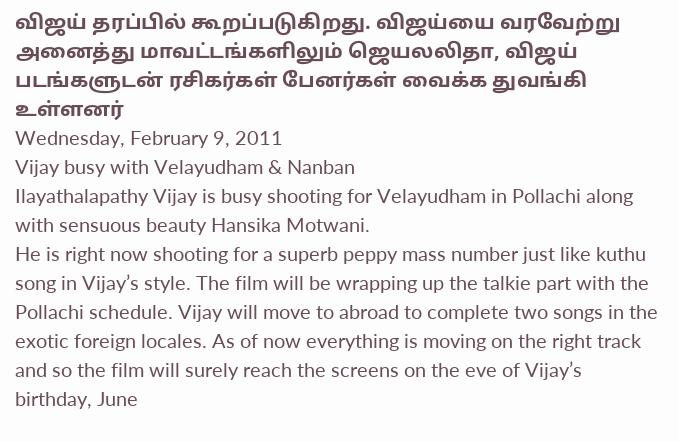விஜய் தரப்பில் கூறப்படுகிறது. விஜய்யை வரவேற்று அனைத்து மாவட்டங்களிலும் ஜெயலலிதா, விஜய் படங்களுடன் ரசிகர்கள் பேனர்கள் வைக்க துவங்கி உள்ளனர்
Wednesday, February 9, 2011
Vijay busy with Velayudham & Nanban
Ilayathalapathy Vijay is busy shooting for Velayudham in Pollachi along with sensuous beauty Hansika Motwani.
He is right now shooting for a superb peppy mass number just like kuthu song in Vijay’s style. The film will be wrapping up the talkie part with the Pollachi schedule. Vijay will move to abroad to complete two songs in the exotic foreign locales. As of now everything is moving on the right track and so the film will surely reach the screens on the eve of Vijay’s birthday, June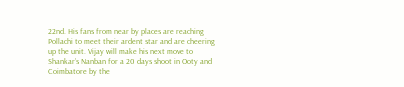22nd. His fans from near by places are reaching Pollachi to meet their ardent star and are cheering up the unit. Vijay will make his next move to Shankar’s Nanban for a 20 days shoot in Ooty and Coimbatore by the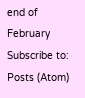end of February
Subscribe to:
Posts (Atom)